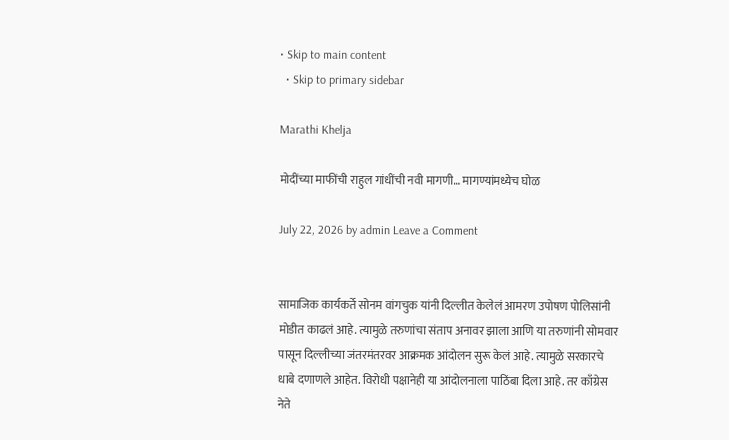• Skip to main content
  • Skip to primary sidebar

Marathi Khelja

मोदींच्या माफींची राहुल गांधींची नवी मागणी… मागण्यांमध्येच घोळ

July 22, 2026 by admin Leave a Comment


सामाजिक कार्यकर्ते सोनम वांगचुक यांनी दिल्लीत केलेलं आमरण उपोषण पोलिसांनी मोडीत काढलं आहे. त्यामुळे तरुणांचा संताप अनावर झाला आणि या तरुणांनी सोमवार पासून दिल्लीच्या जंतरमंतरवर आक्रमक आंदोलन सुरू केलं आहे. त्यामुळे सरकारचे धाबे दणाणले आहेत. विरोधी पक्षानेही या आंदोलनाला पाठिंबा दिला आहे. तर काँग्रेस नेते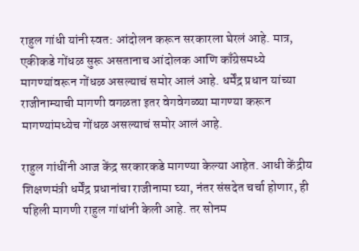राहुल गांधी यांनी स्वत: आंदोलन करून सरकारला घेरलं आहे. मात्र, एकीकडे गोंधळ सुरू असतानाच आंदोलक आणि काँग्रेसमध्ये मागण्यांवरून गोंधळ असल्याचं समोर आलं आहे. धर्मेंद्र प्रधान यांच्या राजीनाम्याची मागणी वगळता इतर वेगवेगळ्या मागण्या करून मागण्यांमध्येच गोंधळ असल्याचं समोर आलं आहे.

राहुल गांधींनी आज केंद्र सरकारकडे मागण्या केल्या आहेत. आधी केंद्रीय शिक्षणमंत्री धर्मेंद्र प्रधानांचा राजीनामा घ्या, नंतर संसदेत चर्चा होणार, ही पहिली मागणी राहुल गांधांनी केली आहे. तर सोनम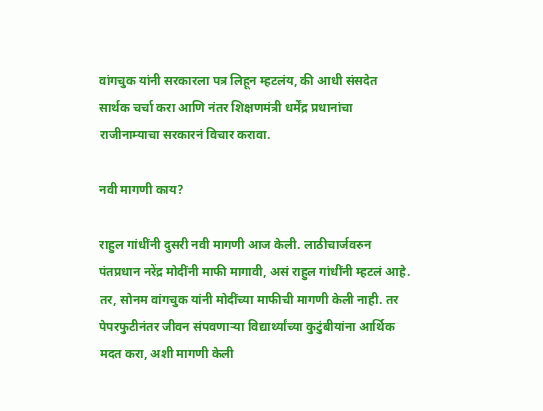वांगचुक यांनी सरकारला पत्र लिहून म्हटलंय, की आधी संसदेत सार्थक चर्चा करा आणि नंतर शिक्षणमंत्री धर्मेंद्र प्रधानांचा राजीनाम्याचा सरकारनं विचार करावा.

नवी मागणी काय?

राहुल गांधींनी दुसरी नवी मागणी आज केली. लाठीचार्जवरुन पंतप्रधान नरेंद्र मोदींनी माफी मागावी, असं राहुल गांधींनी म्हटलं आहे. तर, सोनम वांगचुक यांनी मोदींच्या माफीची मागणी केली नाही. तर पेपरफुटीनंतर जीवन संपवणाऱ्या विद्यार्थ्यांच्या कुटुंबीयांना आर्थिक मदत करा, अशी मागणी केली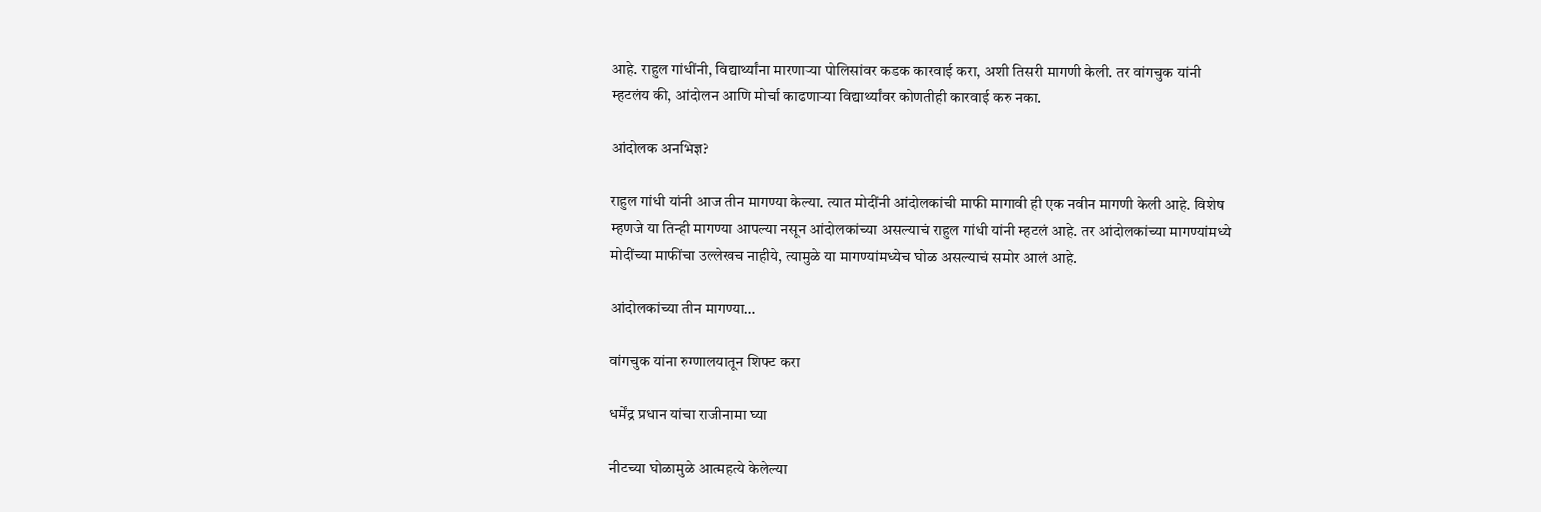आहे. राहुल गांधींनी, विद्यार्थ्यांना मारणाऱ्या पोलिसांवर कडक कारवाई करा, अशी तिसरी मागणी केली. तर वांगचुक यांनी म्हटलंय की, आंदोलन आणि मोर्चा काढणाऱ्या विद्यार्थ्यांवर कोणतीही कारवाई करु नका.

आंदोलक अनभिज्ञ?

राहुल गांधी यांनी आज तीन मागण्या केल्या. त्यात मोदींनी आंदोलकांची माफी मागावी ही एक नवीन मागणी केली आहे. विशेष म्हणजे या तिन्ही मागण्या आपल्या नसून आंदोलकांच्या असल्याचं राहुल गांधी यांनी म्हटलं आहे. तर आंदोलकांच्या मागण्यांमध्ये मोदींच्या माफींचा उल्लेखच नाहीये, त्यामुळे या मागण्यांमध्येच घोळ असल्याचं समोर आलं आहे.

आंदोलकांच्या तीन मागण्या…

वांगचुक यांना रुग्णालयातून शिफ्ट करा

धर्मेंद्र प्रधान यांचा राजीनामा घ्या

नीटच्या घोळामुळे आत्महत्ये केलेल्या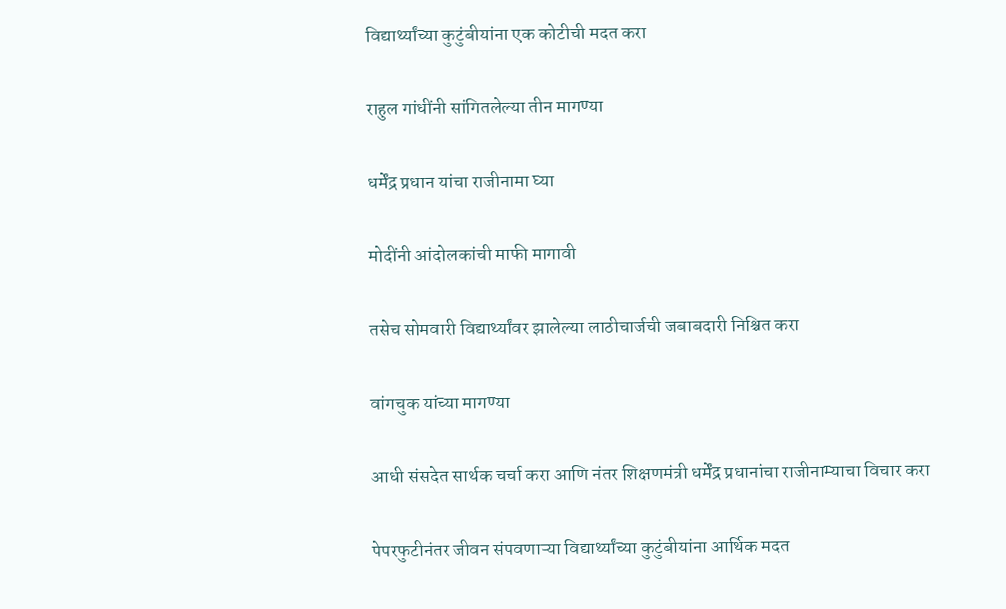विद्यार्थ्यांच्या कुटुंबीयांना एक कोटीची मदत करा

राहुल गांधींनी सांगितलेल्या तीन मागण्या

धर्मेंद्र प्रधान यांचा राजीनामा घ्या

मोदींनी आंदोलकांची माफी मागावी

तसेच सोमवारी विद्यार्थ्यांवर झालेल्या लाठीचार्जची जबाबदारी निश्चित करा

वांगचुक यांच्या मागण्या

आधी संसदेत सार्थक चर्चा करा आणि नंतर शिक्षणमंत्री धर्मेंद्र प्रधानांचा राजीनाम्याचा विचार करा

पेपरफुटीनंतर जीवन संपवणाऱ्या विद्यार्थ्यांच्या कुटुंबीयांना आर्थिक मदत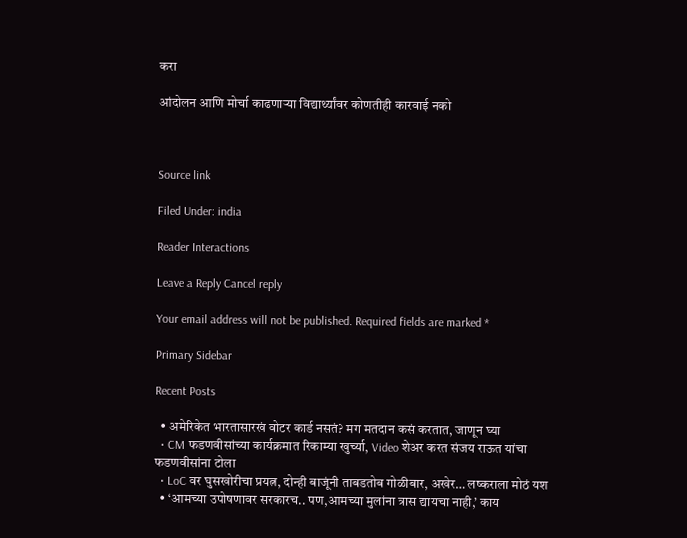करा

आंदोलन आणि मोर्चा काढणाऱ्या विद्यार्थ्यांवर कोणतीही कारवाई नको



Source link

Filed Under: india

Reader Interactions

Leave a Reply Cancel reply

Your email address will not be published. Required fields are marked *

Primary Sidebar

Recent Posts

  • अमेरिकेत भारतासारखं वोटर कार्ड नसतं? मग मतदान कसं करतात, जाणून घ्या
  • CM फडणवीसांच्या कार्यक्रमात रिकाम्या खुर्च्या, Video शेअर करत संजय राऊत यांचा फडणवीसांना टोला
  • LoC वर घुसखोरीचा प्रयत्न, दोन्ही बाजूंनी ताबडतोब गोळीबार, अखेर… लष्कराला मोठं यश
  • ‘आमच्या उपोषणावर सरकारच.. पण,आमच्या मुलांना त्रास द्यायचा नाही,’ काय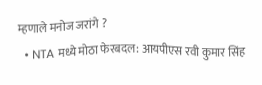म्हणाले मनोज जरांगे ?
  • NTA मध्ये मोठा फेरबदल: आयपीएस रवी कुमार सिंह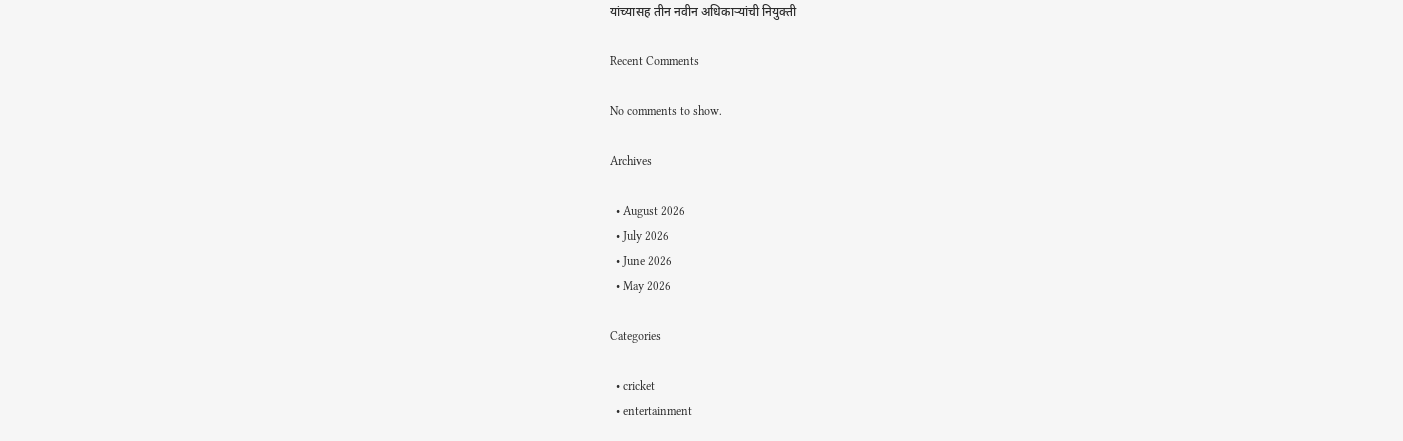यांच्यासह तीन नवीन अधिकाऱ्यांची नियुक्ती

Recent Comments

No comments to show.

Archives

  • August 2026
  • July 2026
  • June 2026
  • May 2026

Categories

  • cricket
  • entertainment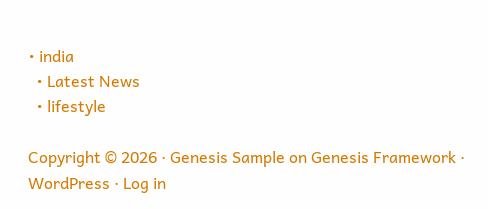• india
  • Latest News
  • lifestyle

Copyright © 2026 · Genesis Sample on Genesis Framework · WordPress · Log in